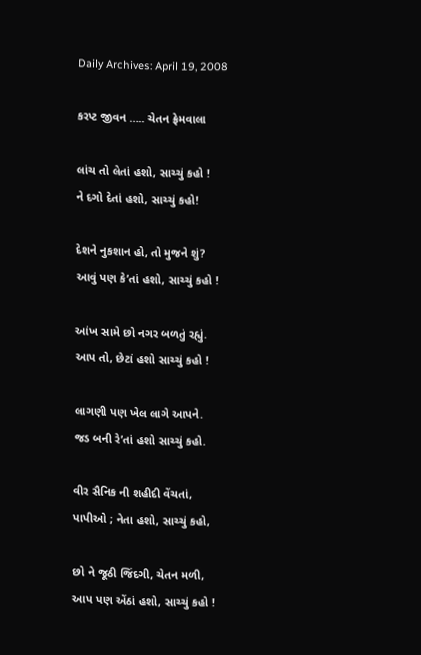Daily Archives: April 19, 2008

કરપ્ટ જીવન ….. ચેતન ફ્રેમવાલા

લાંચ તો લેતાં હશો, સાચ્ચું કહો !
ને દગો દેતાં હશો, સાચ્ચું કહો!

દેશને નુકશાન હો, તો મુજને શું?
આવું પણ કે’તાં હશો, સાચ્ચું કહો !

આંખ સામે છો નગર બળતું રહ્યું.
આપ તો, છેટાં હશો સાચ્ચું કહો !

લાગણી પણ ખેલ લાગે આપને.
જડ બની રે’તાં હશો સાચ્ચું કહો.

વીર સૈનિક ની શહીદી વેંચતાં,
પાપીઓ ; નેતા હશો, સાચ્ચું કહો,

છો ને જૂઠી જિંદગી, ચેતન મળી,
આપ પણ એંઠાં હશો, સાચ્ચું કહો !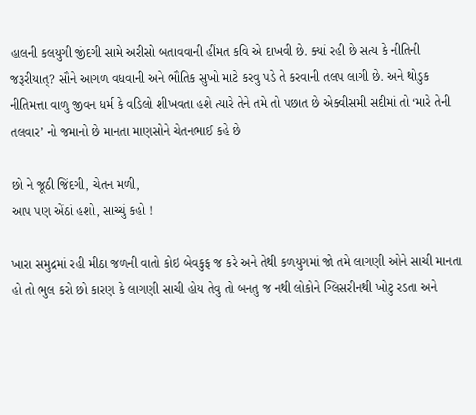હાલની કલયુગી જીંદગી સામે અરીસો બતાવવાની હીંમત કવિ એ દાખવી છે. ક્યાં રહી છે સત્ય કે નીતિની જરૂરીયાત્? સૌને આગળ વધવાની અને ભૌતિક સુખો માટે કરવુ પડે તે કરવાની તલપ લાગી છે. અને થોડુક નીતિમત્તા વાળુ જીવન ધર્મ કે વડિલો શીખવતા હશે ત્યારે તેને તમે તો પછાત છે એક્વીસમી સદીમાં તો ‘મારે તેની તલવાર’ નો જમાનો છે માનતા માણસોને ચેતનભાઈ કહે છે

છો ને જૂઠી જિંદગી, ચેતન મળી,
આપ પણ એંઠાં હશો, સાચ્ચું કહો !

ખારા સમુદ્રમાં રહી મીઠા જળની વાતો કોઇ બેવકુફ જ કરે અને તેથી કળયુગમાં જો તમે લાગણી ઓને સાચી માનતા હો તો ભુલ કરો છો કારણ કે લાગણી સાચી હોય તેવુ તો બનતુ જ નથી લોકોને ગ્લિસરીનથી ખોટુ રડતા અને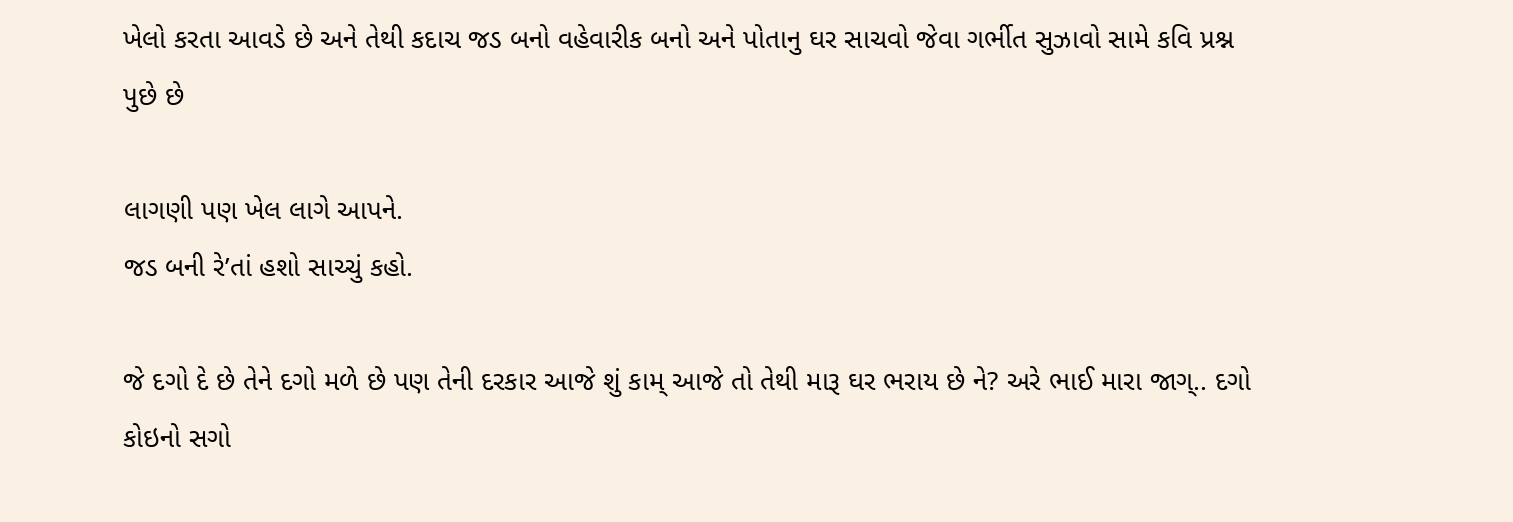ખેલો કરતા આવડે છે અને તેથી કદાચ જડ બનો વહેવારીક બનો અને પોતાનુ ઘર સાચવો જેવા ગર્ભીત સુઝાવો સામે કવિ પ્રશ્ન પુછે છે

લાગણી પણ ખેલ લાગે આપને.
જડ બની રે’તાં હશો સાચ્ચું કહો.

જે દગો દે છે તેને દગો મળે છે પણ તેની દરકાર આજે શું કામ્ આજે તો તેથી મારૂ ઘર ભરાય છે ને? અરે ભાઈ મારા જાગ્.. દગો કોઇનો સગો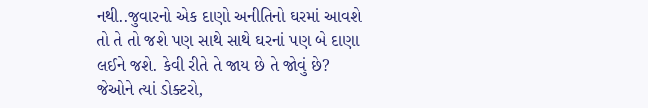નથી..જુવારનો એક દાણો અનીતિનો ઘરમાં આવશે તો તે તો જશે પણ સાથે સાથે ઘરનાં પણ બે દાણા લઈને જશે. કેવી રીતે તે જાય છે તે જોવું છે?  જેઓને ત્યાં ડોક્ટરો,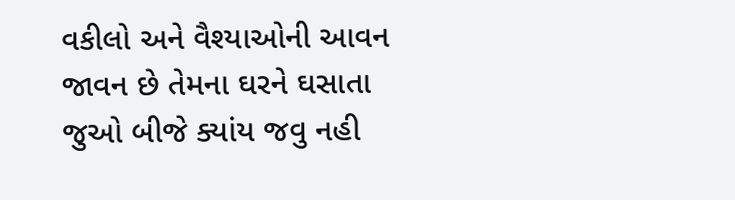વકીલો અને વૈશ્યાઓની આવન જાવન છે તેમના ઘરને ઘસાતા જુઓ બીજે ક્યાંય જવુ નહી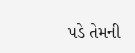પડે તેમની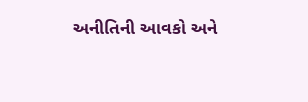અનીતિની આવકો અને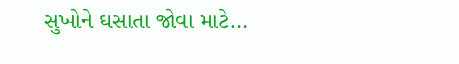સુખોને ઘસાતા જોવા માટે…